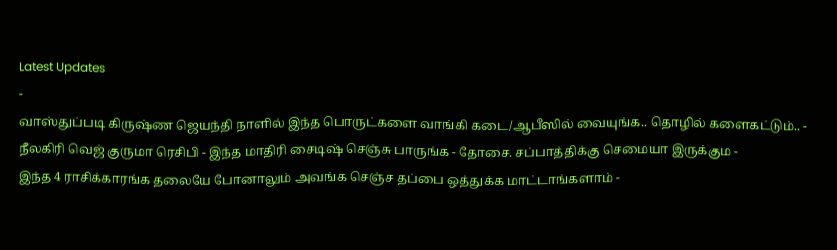Latest Updates
-
வாஸ்துப்படி கிருஷ்ண ஜெயந்தி நாளில் இந்த பொருட்களை வாங்கி கடை/ஆபீஸில் வையுங்க.. தொழில் களைகட்டும்.. -
நீலகிரி வெஜ் குருமா ரெசிபி - இந்த மாதிரி சைடிஷ் செஞ்சு பாருங்க - தோசை. சப்பாத்திக்கு செமையா இருக்கும -
இந்த 4 ராசிக்காரங்க தலையே போனாலும் அவங்க செஞ்ச தப்பை ஒத்துக்க மாட்டாங்களாம் -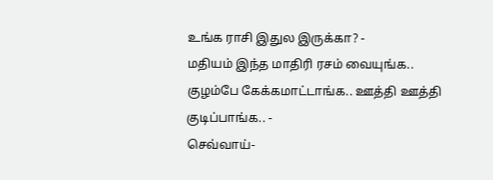உங்க ராசி இதுல இருக்கா? -
மதியம் இந்த மாதிரி ரசம் வையுங்க.. குழம்பே கேக்கமாட்டாங்க.. ஊத்தி ஊத்தி குடிப்பாங்க.. -
செவ்வாய்-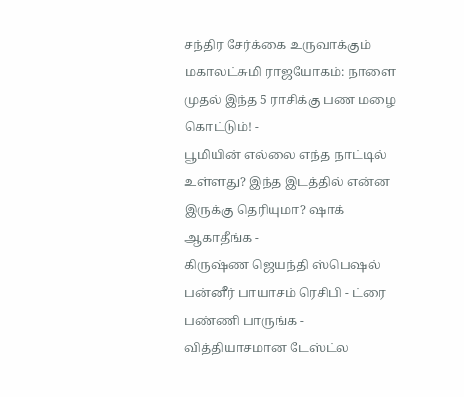சந்திர சேர்க்கை உருவாக்கும் மகாலட்சுமி ராஜயோகம்: நாளை முதல் இந்த 5 ராசிக்கு பண மழை கொட்டும்! -
பூமியின் எல்லை எந்த நாட்டில் உள்ளது? இந்த இடத்தில் என்ன இருக்கு தெரியுமா? ஷாக் ஆகாதீங்க -
கிருஷ்ண ஜெயந்தி ஸ்பெஷல் பன்னீர் பாயாசம் ரெசிபி - ட்ரை பண்ணி பாருங்க - வித்தியாசமான டேஸ்ட்ல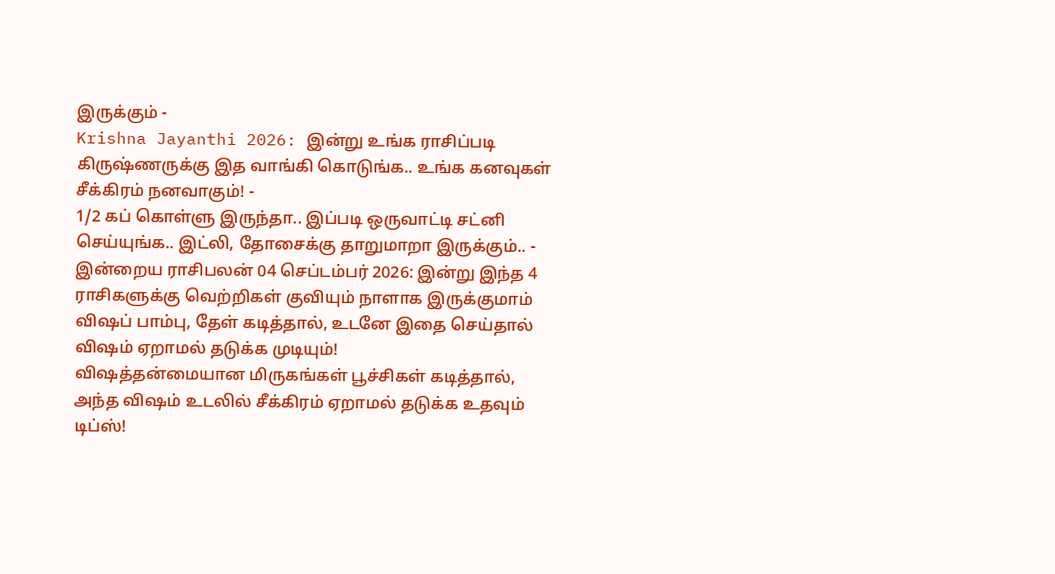இருக்கும் -
Krishna Jayanthi 2026: இன்று உங்க ராசிப்படி கிருஷ்ணருக்கு இத வாங்கி கொடுங்க.. உங்க கனவுகள் சீக்கிரம் நனவாகும்! -
1/2 கப் கொள்ளு இருந்தா.. இப்படி ஒருவாட்டி சட்னி செய்யுங்க.. இட்லி, தோசைக்கு தாறுமாறா இருக்கும்.. -
இன்றைய ராசிபலன் 04 செப்டம்பர் 2026: இன்று இந்த 4 ராசிகளுக்கு வெற்றிகள் குவியும் நாளாக இருக்குமாம்
விஷப் பாம்பு, தேள் கடித்தால், உடனே இதை செய்தால் விஷம் ஏறாமல் தடுக்க முடியும்!
விஷத்தன்மையான மிருகங்கள் பூச்சிகள் கடித்தால், அந்த விஷம் உடலில் சீக்கிரம் ஏறாமல் தடுக்க உதவும் டிப்ஸ்!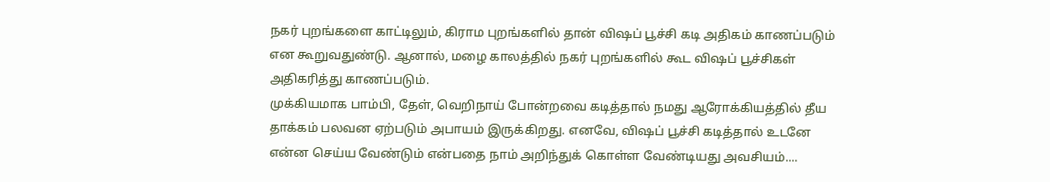நகர் புறங்களை காட்டிலும், கிராம புறங்களில் தான் விஷப் பூச்சி கடி அதிகம் காணப்படும் என கூறுவதுண்டு. ஆனால், மழை காலத்தில் நகர் புறங்களில் கூட விஷப் பூச்சிகள் அதிகரித்து காணப்படும்.
முக்கியமாக பாம்பி, தேள், வெறிநாய் போன்றவை கடித்தால் நமது ஆரோக்கியத்தில் தீய தாக்கம் பலவன ஏற்படும் அபாயம் இருக்கிறது. எனவே, விஷப் பூச்சி கடித்தால் உடனே என்ன செய்ய வேண்டும் என்பதை நாம் அறிந்துக் கொள்ள வேண்டியது அவசியம்....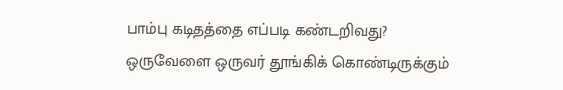பாம்பு கடிதத்தை எப்படி கண்டறிவது?
ஒருவேளை ஒருவர் தூங்கிக் கொண்டிருக்கும்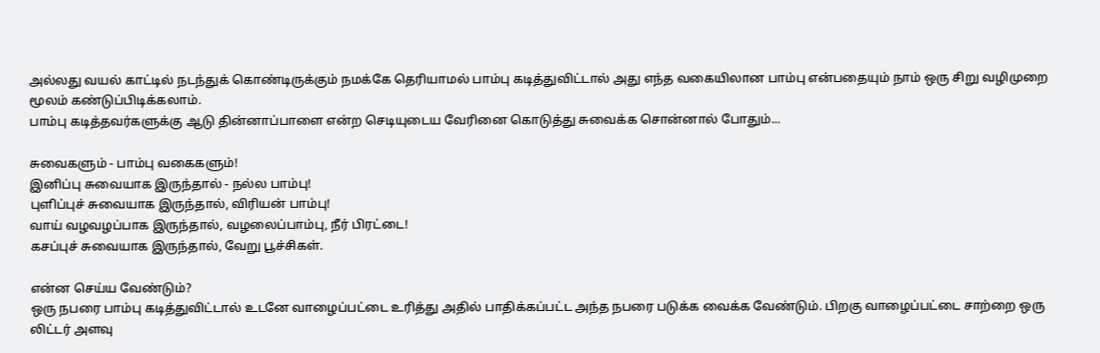அல்லது வயல் காட்டில் நடந்துக் கொண்டிருக்கும் நமக்கே தெரியாமல் பாம்பு கடித்துவிட்டால் அது எந்த வகையிலான பாம்பு என்பதையும் நாம் ஒரு சிறு வழிமுறை மூலம் கண்டுப்பிடிக்கலாம்.
பாம்பு கடித்தவர்களுக்கு ஆடு தின்னாப்பாளை என்ற செடியுடைய வேரினை கொடுத்து சுவைக்க சொன்னால் போதும்...

சுவைகளும் - பாம்பு வகைகளும்!
இனிப்பு சுவையாக இருந்தால் - நல்ல பாம்பு!
புளிப்புச் சுவையாக இருந்தால், விரியன் பாம்பு!
வாய் வழவழப்பாக இருந்தால், வழலைப்பாம்பு, நீர் பிரட்டை!
கசப்புச் சுவையாக இருந்தால், வேறு பூச்சிகள்.

என்ன செய்ய வேண்டும்?
ஒரு நபரை பாம்பு கடித்துவிட்டால் உடனே வாழைப்பட்டை உரித்து அதில் பாதிக்கப்பட்ட அந்த நபரை படுக்க வைக்க வேண்டும். பிறகு வாழைப்பட்டை சாற்றை ஒரு லிட்டர் அளவு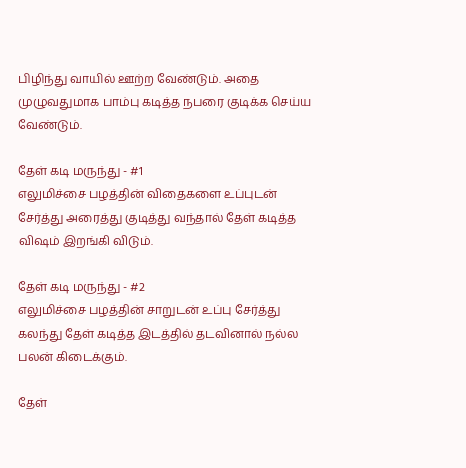பிழிந்து வாயில் ஊற்ற வேண்டும். அதை முழுவதுமாக பாம்பு கடித்த நபரை குடிக்க செய்ய வேண்டும்.

தேள் கடி மருந்து - #1
எலுமிச்சை பழத்தின் விதைகளை உப்புடன் சேர்த்து அரைத்து குடித்து வந்தால் தேள் கடித்த விஷம் இறங்கி விடும்.

தேள் கடி மருந்து - #2
எலுமிச்சை பழத்தின் சாறுடன் உப்பு சேர்த்து கலந்து தேள் கடித்த இடத்தில் தடவினால் நல்ல பலன் கிடைக்கும்.

தேள்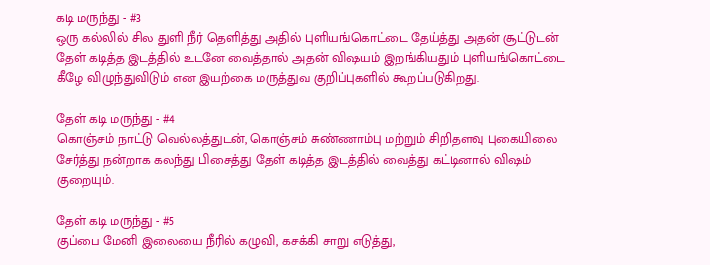கடி மருந்து - #3
ஒரு கல்லில் சில துளி நீர் தெளித்து அதில் புளியங்கொட்டை தேய்த்து அதன் சூட்டுடன் தேள் கடித்த இடத்தில் உடனே வைத்தால் அதன் விஷயம் இறங்கியதும் புளியங்கொட்டை கீழே விழுந்துவிடும் என இயற்கை மருத்துவ குறிப்புகளில் கூறப்படுகிறது.

தேள் கடி மருந்து - #4
கொஞ்சம் நாட்டு வெல்லத்துடன், கொஞ்சம் சுண்ணாம்பு மற்றும் சிறிதளவு புகையிலை சேர்த்து நன்றாக கலந்து பிசைத்து தேள் கடித்த இடத்தில் வைத்து கட்டினால் விஷம் குறையும்.

தேள் கடி மருந்து - #5
குப்பை மேனி இலையை நீரில் கழுவி, கசக்கி சாறு எடுத்து,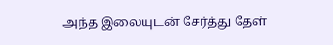அந்த இலையுடன் சேர்த்து தேள்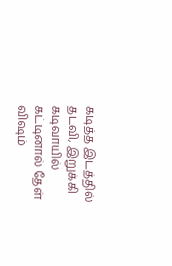கடித்த இடத்தில் தடவி, இறுக்கி கடிவாயில் கட்டினால் தேள் விஷம்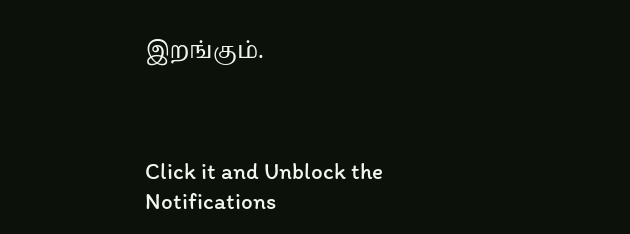இறங்கும்.



Click it and Unblock the Notifications